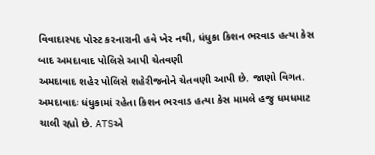વિવાદાસ્પદ પોસ્ટ કરનારાની હવે ખેર નથી, ધંધુકા કિશન ભરવાડ હત્યા કેસ બાદ અમદાવાદ પોલિસે આપી ચેતવણી
અમદાવાદ શહેર પોલિસે શહેરીજનોને ચેતવણી આપી છે. જાણો વિગત.
અમદાવાદઃ ધંધુકામાં રહેતા કિશન ભરવાડ હત્યા કેસ મામલે હજુ ધમધમાટ ચાલી રહ્યો છે. ATSએ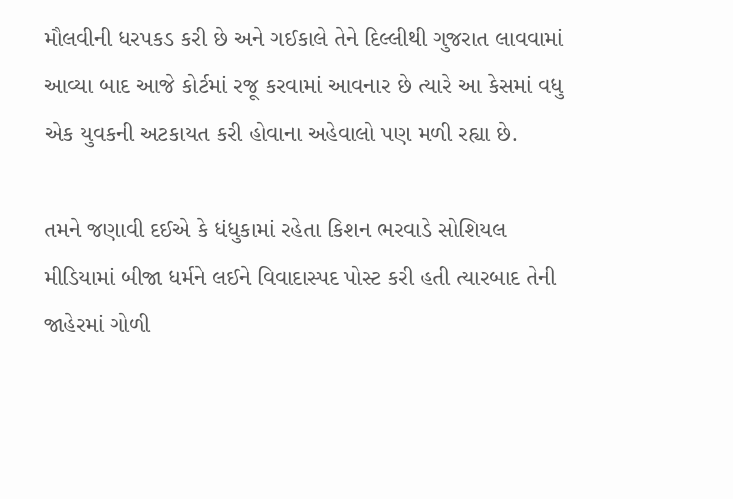મૌલવીની ધરપકડ કરી છે અને ગઈકાલે તેને દિલ્લીથી ગુજરાત લાવવામાં આવ્યા બાદ આજે કોર્ટમાં રજૂ કરવામાં આવનાર છે ત્યારે આ કેસમાં વધુ એક યુવકની અટકાયત કરી હોવાના અહેવાલો પણ મળી રહ્યા છે.

તમને જણાવી દઈએ કે ધંધુકામાં રહેતા કિશન ભરવાડે સોશિયલ મીડિયામાં બીજા ધર્મને લઈને વિવાદાસ્પદ પોસ્ટ કરી હતી ત્યારબાદ તેની જાહેરમાં ગોળી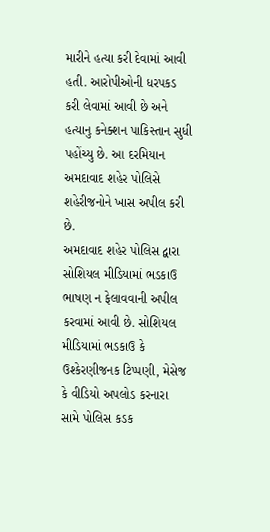મારીને હત્યા કરી દેવામાં આવી હતી. આરોપીઓની ધરપકડ કરી લેવામાં આવી છે અને હત્યાનુ કનેક્શન પાકિસ્તાન સુધી પહોંચ્યુ છે. આ દરમિયાન અમદાવાદ શહેર પોલિસે શહેરીજનોને ખાસ અપીલ કરી છે.
અમદાવાદ શહેર પોલિસ દ્વારા સોશિયલ મીડિયામાં ભડકાઉ ભાષણ ન ફેલાવવાની અપીલ કરવામાં આવી છે. સોશિયલ મીડિયામાં ભડકાઉ કે ઉશ્કેરણીજનક ટિપ્પણી, મેસેજ કે વીડિયો અપલોડ કરનારા સામે પોલિસ કડક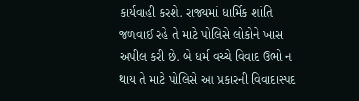કાર્યવાહી કરશે. રાજ્યમાં ધાર્મિક શાંતિ જળવાઈ રહે તે માટે પોલિસે લોકોને ખાસ અપીલ કરી છે. બે ધર્મ વચ્ચે વિવાદ ઉભો ન થાય તે માટે પોલિસે આ પ્રકારની વિવાદાસ્પદ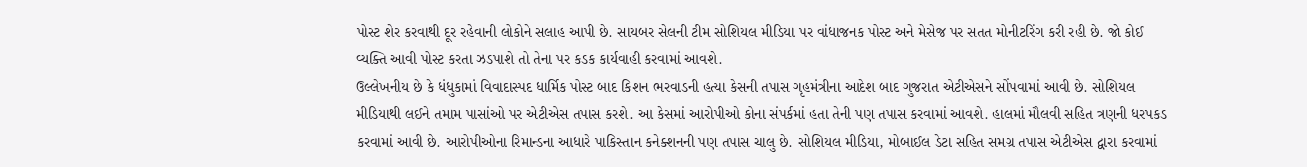પોસ્ટ શેર કરવાથી દૂર રહેવાની લોકોને સલાહ આપી છે. સાયબર સેલની ટીમ સોશિયલ મીડિયા પર વાંધાજનક પોસ્ટ અને મેસેજ પર સતત મોનીટરિંગ કરી રહી છે. જો કોઈ વ્યક્તિ આવી પોસ્ટ કરતા ઝડપાશે તો તેના પર કડક કાર્યવાહી કરવામાં આવશે.
ઉલ્લેખનીય છે કે ધંધુકામાં વિવાદાસ્પદ ધાર્મિક પોસ્ટ બાદ કિશન ભરવાડની હત્યા કેસની તપાસ ગૃહમંત્રીના આદેશ બાદ ગુજરાત એટીએસને સોંપવામાં આવી છે. સોશિયલ મીડિયાથી લઈને તમામ પાસાંઓ પર એટીએસ તપાસ કરશે. આ કેસમાં આરોપીઓ કોના સંપર્કમાં હતા તેની પણ તપાસ કરવામાં આવશે. હાલમાં મૌલવી સહિત ત્રણની ધરપકડ કરવામાં આવી છે. આરોપીઓના રિમાન્ડના આધારે પાકિસ્તાન કનેક્શનની પણ તપાસ ચાલુ છે. સોશિયલ મીડિયા, મોબાઈલ ડેટા સહિત સમગ્ર તપાસ એટીએસ દ્વારા કરવામાં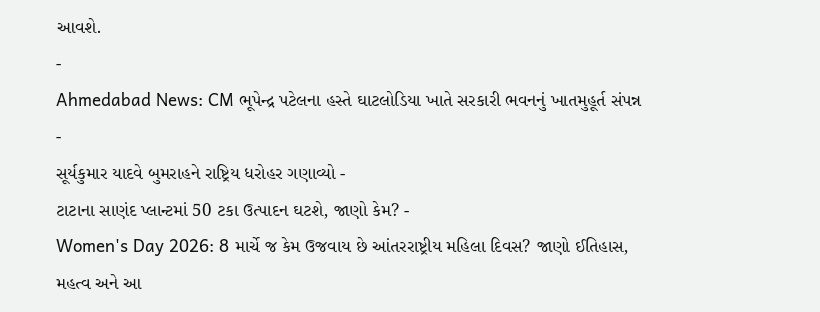આવશે.
-
Ahmedabad News: CM ભૂપેન્દ્ર પટેલના હસ્તે ઘાટલોડિયા ખાતે સરકારી ભવનનું ખાતમુહૂર્ત સંપન્ન -
સૂર્યકુમાર યાદવે બુમરાહને રાષ્ટ્રિય ધરોહર ગણાવ્યો -
ટાટાના સાણંદ પ્લાન્ટમાં 50 ટકા ઉત્પાદન ઘટશે, જાણો કેમ? -
Women's Day 2026: 8 માર્ચે જ કેમ ઉજવાય છે આંતરરાષ્ટ્રીય મહિલા દિવસ? જાણો ઈતિહાસ, મહત્વ અને આ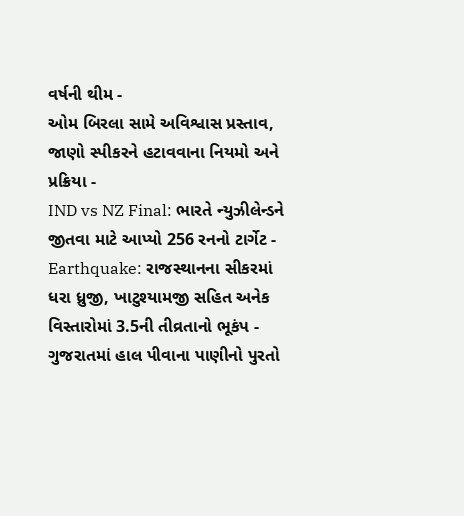વર્ષની થીમ -
ઓમ બિરલા સામે અવિશ્વાસ પ્રસ્તાવ, જાણો સ્પીકરને હટાવવાના નિયમો અને પ્રક્રિયા -
IND vs NZ Final: ભારતે ન્યુઝીલેન્ડને જીતવા માટે આપ્યો 256 રનનો ટાર્ગેટ -
Earthquake: રાજસ્થાનના સીકરમાં ધરા ધ્રુજી, ખાટુશ્યામજી સહિત અનેક વિસ્તારોમાં 3.5ની તીવ્રતાનો ભૂકંપ -
ગુજરાતમાં હાલ પીવાના પાણીનો પુરતો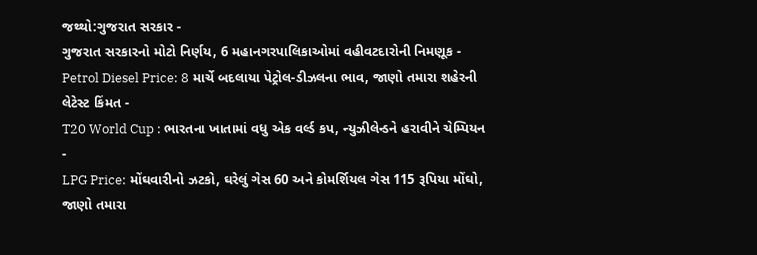જથ્થો:ગુજરાત સરકાર -
ગુજરાત સરકારનો મોટો નિર્ણય, 6 મહાનગરપાલિકાઓમાં વહીવટદારોની નિમણૂક -
Petrol Diesel Price: 8 માર્ચે બદલાયા પેટ્રોલ-ડીઝલના ભાવ, જાણો તમારા શહેરની લેટેસ્ટ કિંમત -
T20 World Cup : ભારતના ખાતામાં વધુ એક વર્લ્ડ કપ, ન્યુઝીલેન્ડને હરાવીને ચેમ્પિયન -
LPG Price: મોંઘવારીનો ઝટકો, ઘરેલું ગેસ 60 અને કોમર્શિયલ ગેસ 115 રૂપિયા મોંઘો, જાણો તમારા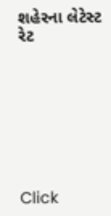શહેરના લેટેસ્ટ રેટ








Click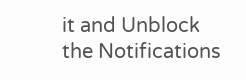it and Unblock the Notifications